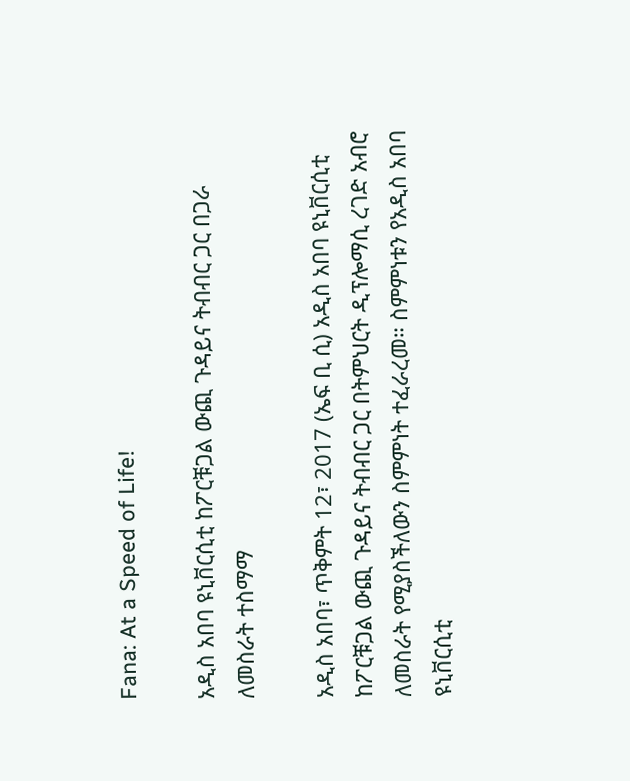Fana: At a Speed of Life!

አዲስ አበባ ዩኒቨርሲቲ ከፖርቹጋል ውጪ ጉዳይና ትብብር ጋር በጋራ ለመስራት ተስማማ

አዲስ አበባ፣ ጥቅምት 12፣ 2017 (ኤፍ ቢ ሲ) አዲስ አበባ ዩኒቨርሲቲ ከፖርቹጋል ውጪ ጉዳይና ትብብር ጋር በትምህርት ዲፕሎማሲ ረገድ አብሮ ለመስራት የሚያስችለውን ስምምነት ተፈራረመ። ስምምነቱን የአዲስ አበባ ዩኒቨርሲቲ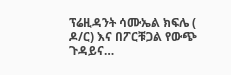ፕሬዚዳንት ሳሙኤል ክፍሌ ( ዶ/ር) እና በፖርቹጋል የውጭ ጉዳይና…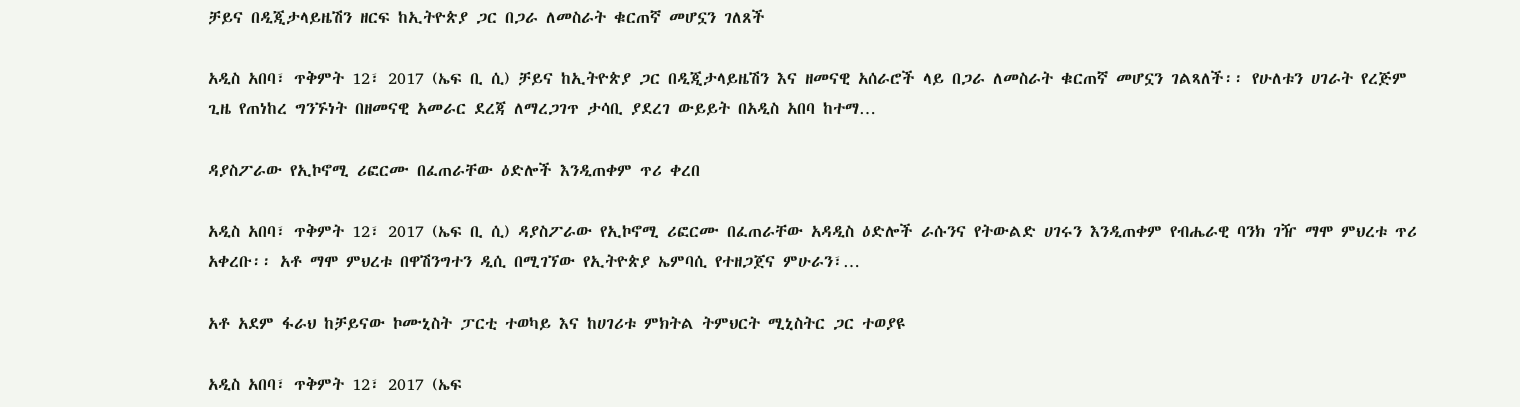ቻይና በዲጂታላይዜሽን ዘርፍ ከኢትዮጵያ ጋር በጋራ ለመስራት ቁርጠኛ መሆኗን ገለጸች

አዲስ አበባ፣ ጥቅምት 12፣ 2017 (ኤፍ ቢ ሲ) ቻይና ከኢትዮጵያ ጋር በዲጂታላይዜሽን እና ዘመናዊ አሰራሮች ላይ በጋራ ለመስራት ቁርጠኛ መሆኗን ገልጻለች፡፡ የሁለቱን ሀገራት የረጅም ጊዜ የጠነከረ ግንኙነት በዘመናዊ አመራር ደረጃ ለማረጋገጥ ታሳቢ ያደረገ ውይይት በአዲስ አበባ ከተማ…

ዳያስፖራው የኢኮኖሚ ሪፎርሙ በፈጠራቸው ዕድሎች እንዲጠቀም ጥሪ ቀረበ

አዲስ አበባ፣ ጥቅምት 12፣ 2017 (ኤፍ ቢ ሲ) ዳያስፖራው የኢኮኖሚ ሪፎርሙ በፈጠራቸው አዳዲስ ዕድሎች ራሱንና የትውልድ ሀገሩን እንዲጠቀም የብሔራዊ ባንክ ገዥ ማሞ ምህረቱ ጥሪ አቀረቡ፡፡ አቶ ማሞ ምህረቱ በዋሽንግተን ዲሲ በሚገኘው የኢትዮጵያ ኤምባሲ የተዘጋጀና ምሁራን፣…

አቶ አደም ፋራህ ከቻይናው ኮሙኒስት ፓርቲ ተወካይ እና ከሀገሪቱ ምክትል ትምህርት ሚኒስትር ጋር ተወያዩ

አዲስ አበባ፣ ጥቅምት 12፣ 2017 (ኤፍ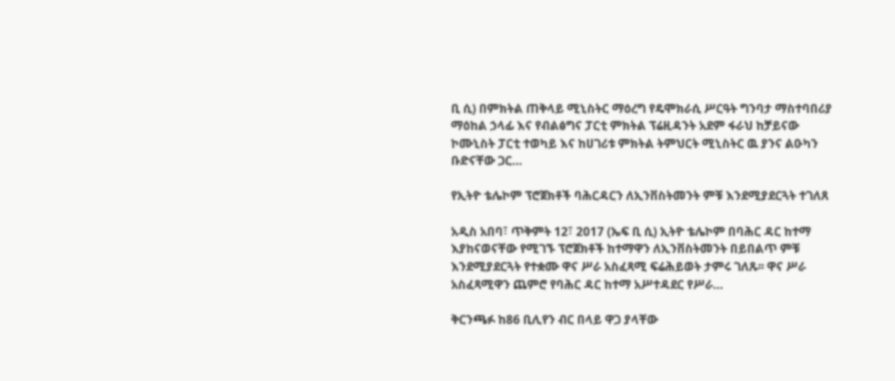ቢ ሲ) በምክትል ጠቅላይ ሚኒስትር ማዕረግ የዴሞክራሲ ሥርዓት ግንባታ ማስተባበሪያ ማዕከል ኃላፊ እና የብልፅግና ፓርቲ ምክትል ፕሬዚዳንት አደም ፋራህ ከቻይናው ኮሙኒስት ፓርቲ ተወካይ እና ከሀገሪቱ ምክትል ትምህርት ሚኒስትር ዉ ያንና ልዑካን ቡድናቸው ጋር…

የኢትዮ ቴሌኮም ፕሮጀክቶች ባሕርዳርን ለኢንቨስትመንት ምቹ እንደሚያደርጓት ተገለጸ

አዲስ አበባ፣ ጥቅምት 12፣ 2017 (ኤፍ ቢ ሲ) ኢትዮ ቴሌኮም በባሕር ዳር ከተማ እያከናወናቸው የሚገኙ ፕሮጀክቶች ከተማዋን ለኢንቨስትመንት በይበልጥ ምቹ እንደሚያደርጓት የተቋሙ ዋና ሥራ አስፈጻሚ ፍሬሕይወት ታምሩ ገለጹ፡፡ ዋና ሥራ አስፈጻሚዋን ጨምሮ የባሕር ዳር ከተማ አሥተዳደር የሥራ…

ቅርንጫፉ ከ86 ቢሊየን ብር በላይ ዋጋ ያላቸው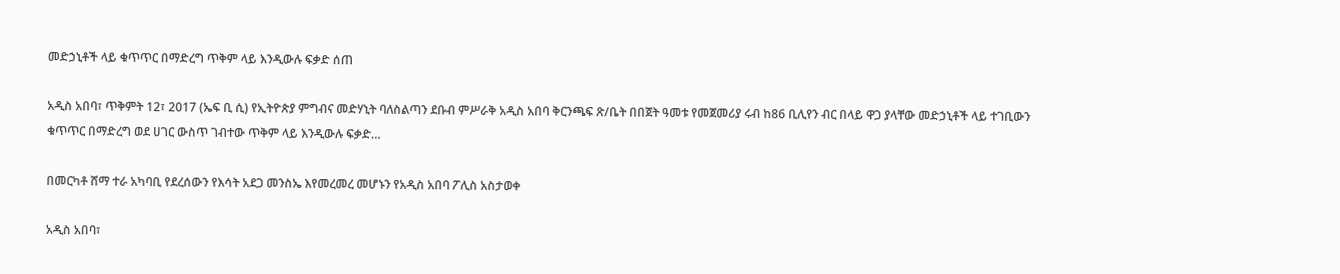መድኃኒቶች ላይ ቁጥጥር በማድረግ ጥቅም ላይ እንዲውሉ ፍቃድ ሰጠ

አዲስ አበባ፣ ጥቅምት 12፣ 2017 (ኤፍ ቢ ሲ) የኢትዮጵያ ምግብና መድሃኒት ባለስልጣን ደቡብ ምሥራቅ አዲስ አበባ ቅርንጫፍ ጽ/ቤት በበጀት ዓመቱ የመጀመሪያ ሩብ ከ86 ቢሊየን ብር በላይ ዋጋ ያላቸው መድኃኒቶች ላይ ተገቢውን ቁጥጥር በማድረግ ወደ ሀገር ውስጥ ገብተው ጥቅም ላይ እንዲውሉ ፍቃድ…

በመርካቶ ሸማ ተራ አካባቢ የደረሰውን የእሳት አደጋ መንስኤ እየመረመረ መሆኑን የአዲስ አበባ ፖሊስ አስታወቀ

አዲስ አበባ፣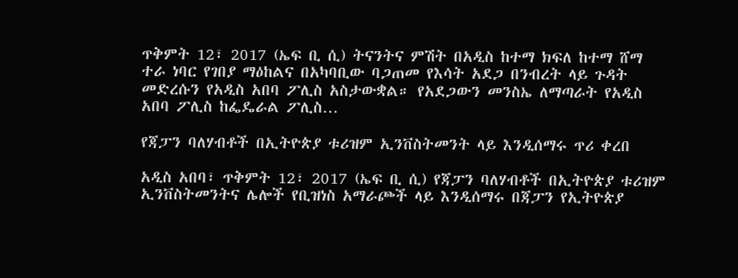ጥቅምት 12፣ 2017 (ኤፍ ቢ ሲ) ትናንትና ምሽት በአዲስ ከተማ ክፍለ ከተማ ሸማ ተራ ነባር የገበያ ማዕከልና በአካባቢው ባጋጠመ የእሳት አደጋ በንብረት ላይ ጉዳት መድረሱን የአዲስ አበባ ፖሊስ አስታውቋል። የአደጋውን መንስኤ ለማጣራት የአዲስ አበባ ፖሊስ ከፌዴራል ፖሊስ…

የጃፓን ባለሃብቶች በኢትዮጵያ ቱሪዝም ኢንቨስትመንት ላይ እንዲሰማሩ ጥሪ ቀረበ

አዲስ አበባ፣ ጥቅምት 12፣ 2017 (ኤፍ ቢ ሲ) የጃፓን ባለሃብቶች በኢትዮጵያ ቱሪዝም ኢንቨስትመንትና ሌሎች የቢዝነስ አማራጮች ላይ እንዲሰማሩ በጃፓን የኢትዮጵያ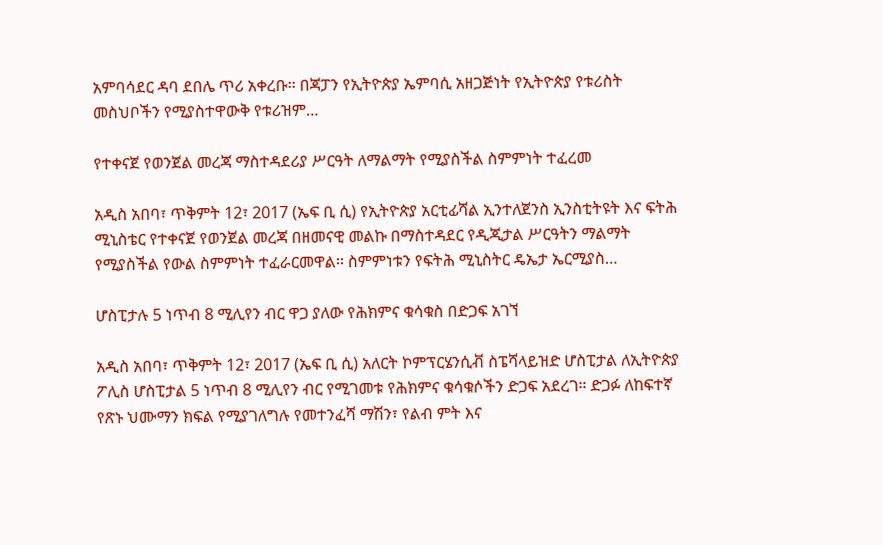አምባሳደር ዳባ ደበሌ ጥሪ አቀረቡ፡፡ በጃፓን የኢትዮጵያ ኤምባሲ አዘጋጅነት የኢትዮጵያ የቱሪስት መስህቦችን የሚያስተዋውቅ የቱሪዝም…

የተቀናጀ የወንጀል መረጃ ማስተዳደሪያ ሥርዓት ለማልማት የሚያስችል ስምምነት ተፈረመ

አዲስ አበባ፣ ጥቅምት 12፣ 2017 (ኤፍ ቢ ሲ) የኢትዮጵያ አርቲፊሻል ኢንተለጀንስ ኢንስቲትዩት እና ፍትሕ ሚኒስቴር የተቀናጀ የወንጀል መረጃ በዘመናዊ መልኩ በማስተዳደር የዲጂታል ሥርዓትን ማልማት የሚያስችል የውል ስምምነት ተፈራርመዋል፡፡ ስምምነቱን የፍትሕ ሚኒስትር ዴኤታ ኤርሚያስ…

ሆስፒታሉ 5 ነጥብ 8 ሚሊየን ብር ዋጋ ያለው የሕክምና ቁሳቁስ በድጋፍ አገኘ

አዲስ አበባ፣ ጥቅምት 12፣ 2017 (ኤፍ ቢ ሲ) አለርት ኮምፕርሄንሲቭ ስፔሻላይዝድ ሆስፒታል ለኢትዮጵያ ፖሊስ ሆስፒታል 5 ነጥብ 8 ሚሊየን ብር የሚገመቱ የሕክምና ቁሳቁሶችን ድጋፍ አደረገ። ድጋፉ ለከፍተኛ የጽኑ ህሙማን ክፍል የሚያገለግሉ የመተንፈሻ ማሽን፣ የልብ ምት እና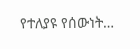የተለያዩ የሰውነት…